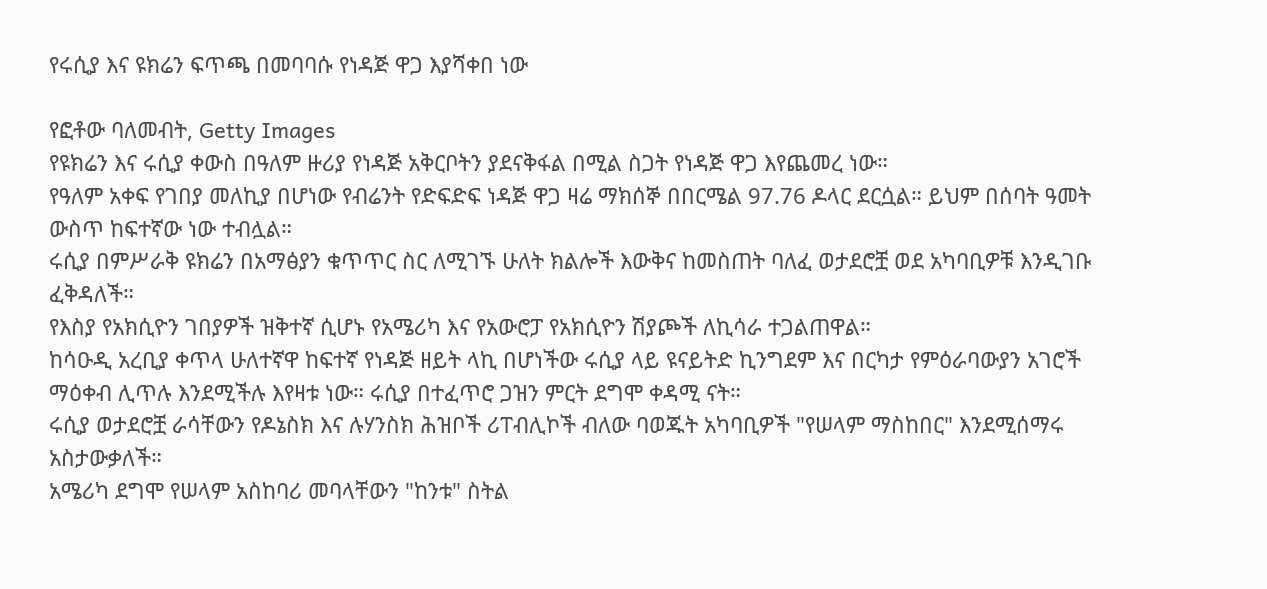የሩሲያ እና ዩክሬን ፍጥጫ በመባባሱ የነዳጅ ዋጋ እያሻቀበ ነው

የፎቶው ባለመብት, Getty Images
የዩክሬን እና ሩሲያ ቀውስ በዓለም ዙሪያ የነዳጅ አቅርቦትን ያደናቅፋል በሚል ስጋት የነዳጅ ዋጋ እየጨመረ ነው።
የዓለም አቀፍ የገበያ መለኪያ በሆነው የብሬንት የድፍድፍ ነዳጅ ዋጋ ዛሬ ማክሰኞ በበርሜል 97.76 ዶላር ደርሷል። ይህም በሰባት ዓመት ውስጥ ከፍተኛው ነው ተብሏል።
ሩሲያ በምሥራቅ ዩክሬን በአማፅያን ቁጥጥር ስር ለሚገኙ ሁለት ክልሎች እውቅና ከመስጠት ባለፈ ወታደሮቿ ወደ አካባቢዎቹ እንዲገቡ ፈቅዳለች።
የእስያ የአክሲዮን ገበያዎች ዝቅተኛ ሲሆኑ የአሜሪካ እና የአውሮፓ የአክሲዮን ሽያጮች ለኪሳራ ተጋልጠዋል።
ከሳዑዲ አረቢያ ቀጥላ ሁለተኛዋ ከፍተኛ የነዳጅ ዘይት ላኪ በሆነችው ሩሲያ ላይ ዩናይትድ ኪንግደም እና በርካታ የምዕራባውያን አገሮች ማዕቀብ ሊጥሉ እንደሚችሉ እየዛቱ ነው። ሩሲያ በተፈጥሮ ጋዝን ምርት ደግሞ ቀዳሚ ናት።
ሩሲያ ወታደሮቿ ራሳቸውን የዶኔስክ እና ሉሃንስክ ሕዝቦች ሪፐብሊኮች ብለው ባወጁት አካባቢዎች "የሠላም ማስከበር" እንደሚሰማሩ አስታውቃለች።
አሜሪካ ደግሞ የሠላም አስከባሪ መባላቸውን "ከንቱ" ስትል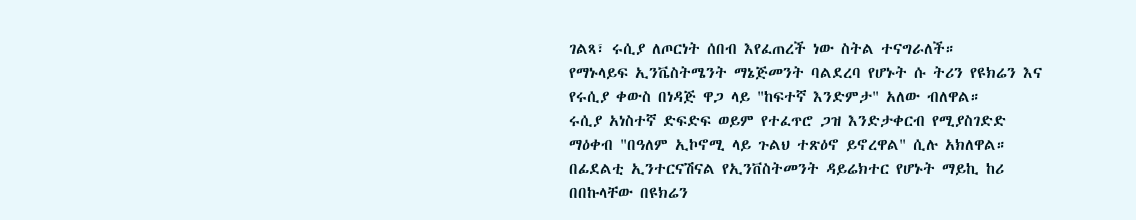ገልጻ፣ ሩሲያ ለጦርነት ሰበብ እየፈጠረች ነው ስትል ተናግራለች።
የማኑላይፍ ኢንቬስትሜንት ማኔጅመንት ባልደረባ የሆኑት ሱ ትሪን የዩክሬን እና የሩሲያ ቀውስ በነዳጅ ዋጋ ላይ "ከፍተኛ እንድምታ" አለው ብለዋል።
ሩሲያ አነስተኛ ድፍድፍ ወይም የተፈጥሮ ጋዝ እንድታቀርብ የሚያስገድድ ማዕቀብ "በዓለም ኢኮኖሚ ላይ ጉልህ ተጽዕኖ ይኖረዋል" ሲሉ አክለዋል።
በፊደልቲ ኢንተርናሽናል የኢንቨስትመንት ዳይሬክተር የሆኑት ማይኪ ከሪ በበኩላቸው በዩክሬን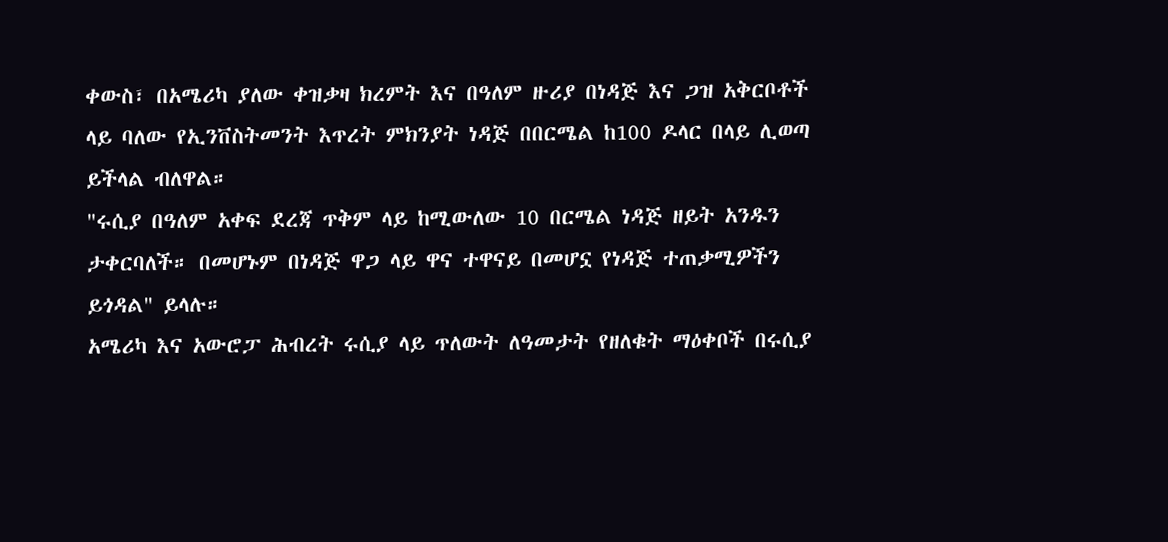ቀውስ፣ በአሜሪካ ያለው ቀዝቃዛ ክረምት እና በዓለም ዙሪያ በነዳጅ እና ጋዝ አቅርቦቶች ላይ ባለው የኢንቨስትመንት እጥረት ምክንያት ነዳጅ በበርሜል ከ100 ዶላር በላይ ሊወጣ ይችላል ብለዋል።
"ሩሲያ በዓለም አቀፍ ደረጃ ጥቅም ላይ ከሚውለው 10 በርሜል ነዳጅ ዘይት አንዱን ታቀርባለች። በመሆኑም በነዳጅ ዋጋ ላይ ዋና ተዋናይ በመሆኗ የነዳጅ ተጠቃሚዎችን ይጎዳል" ይላሉ።
አሜሪካ እና አውሮፓ ሕብረት ሩሲያ ላይ ጥለውት ለዓመታት የዘለቁት ማዕቀቦች በሩሲያ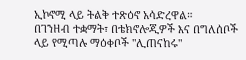ኢኮኖሚ ላይ ትልቅ ተጽዕኖ አሳድረዋል።
በገንዘብ ተቋማት፣ በቴክኖሎጂዎች እና በግለሰቦች ላይ የሚጣሉ ማዕቀቦች "ሊጠናከሩ"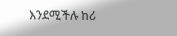እንደሚችሉ ከሪ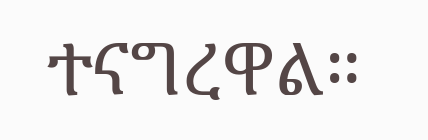ተናግረዋል።